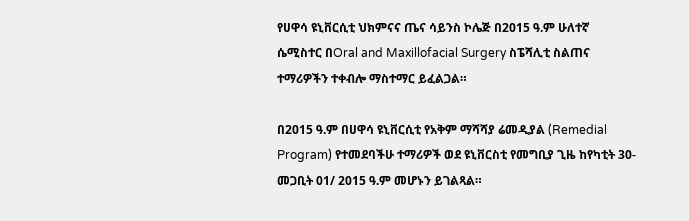የሀዋሳ ዩኒቨርሲቲ ህክምናና ጤና ሳይንስ ኮሌጅ በ2015 ዓ.ም ሁለተኛ ሴሚስተር በOral and Maxillofacial Surgery ስፔሻሊቲ ስልጠና ተማሪዎችን ተቀብሎ ማስተማር ይፈልጋል።

በ2015 ዓ.ም በሀዋሳ ዩኒቨርሲቲ የአቅም ማሻሻያ ሬመዲያል (Remedial Program) የተመደባችሁ ተማሪዎች ወደ ዩኒቨርስቲ የመግቢያ ጊዜ ከየካቲት 30-መጋቢት 01/ 2015 ዓ.ም መሆኑን ይገልጻል።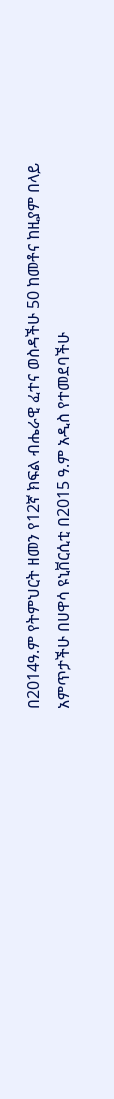በ2014ዓ.ም የትምህርት ዘመን የ12ኛ ክፍል ብሔራዊ ፈተና ወስዳችሁ 50 ከመቶና ከዚያም በላይ አምጥታችሁ በሀዋሳ ዩኒቨርሲቲ በ2015 ዓ.ም አዲስ የተመደባችሁ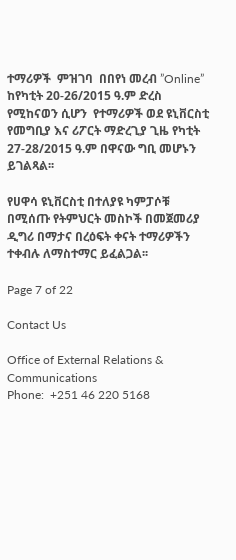ተማሪዎች  ምዝገባ  በበየነ መረብ ”Online”  ከየካቲት 20-26/2015 ዓ.ም ድረስ የሚከናወን ሲሆን  የተማሪዎች ወደ ዩኒቨርስቲ  የመግቢያ እና ሪፖርት ማድረጊያ ጊዜ የካቲት 27-28/2015 ዓ.ም በዋናው ግቢ መሆኑን ይገልጻል፡፡

የሀዋሳ ዩኒቨርስቲ በተለያዩ ካምፓሶቹ በሚሰጡ የትምህርት መስኮች በመጀመሪያ ዲግሪ በማታና በረዕፍት ቀናት ተማሪዎችን ተቀብሉ ለማስተማር ይፈልጋል፡፡

Page 7 of 22

Contact Us

Office of External Relations & Communications
Phone:  +251 46 220 5168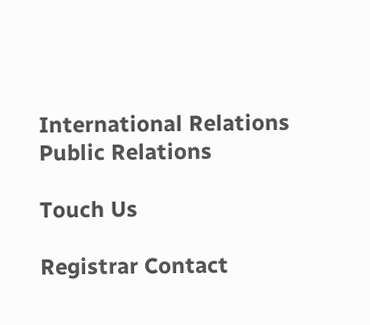International Relations
Public Relations

Touch Us

Registrar Contact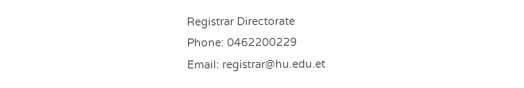Registrar Directorate
Phone: 0462200229
Email: registrar@hu.edu.et